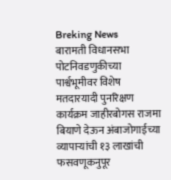Breking News
बारामती विधानसभा पोटनिवडणुकीच्या पार्श्वभूमीवर विशेष मतदारयादी पुनरिक्षण कार्यक्रम जाहीरबोगस राजमा बियाणे देऊन अंबाजोगाईच्या व्यापाऱ्यांची १३ लाखांची फसवणूकनुपूर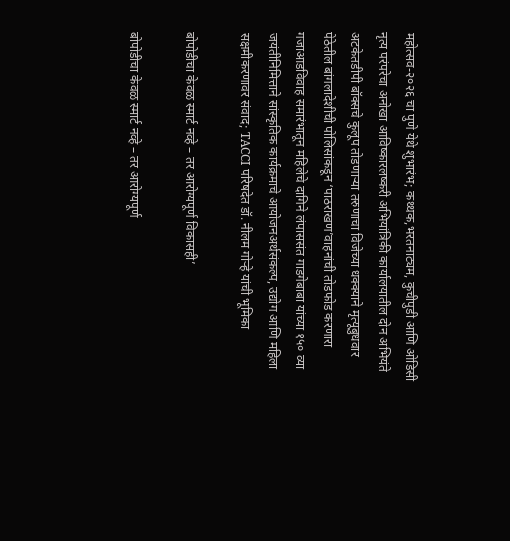महोत्सव-२०२६ चा पुणे येथे शुभारंभ; कथ्थक,भरतनाट्यम, कुचीपुडी आणि ओडिसी नृत्य परंपरेचा अनोखा आविष्कारलष्करी अभियांत्रिकी कार्यालयातील दोन अभियंते अटकेतडीपी बॉक्सचे कुलूप तोडणाऱ्या तरुणाचा विजेच्या धक्क्याने मृत्यूबुधवार पेठेतील बांगलादेशीची पोलिसांकडून ‘पाठराखण’वाहनांची तोडफोड करणारा गजाआडविवाह समारंभातून महिलेचे दागिने लंपाससंत गाडगेबाबा यांच्या १५० व्या जयंतीनिमित्ताने सांस्कृतिक कार्यक्रमाचे आयोजनअर्थसंकल्प, उद्योग आणि महिला सक्षमीकरणावर संवाद; TACCI परिषदेत डॉ. नीलम गोऱ्हे यांची भूमिका

बोपोडीचा केवळ स्मार्ट नव्हे – तर आरोग्यपूर्ण विकासही’

बोपोडीचा केवळ स्मार्ट नव्हे – तर आरोग्यपूर्ण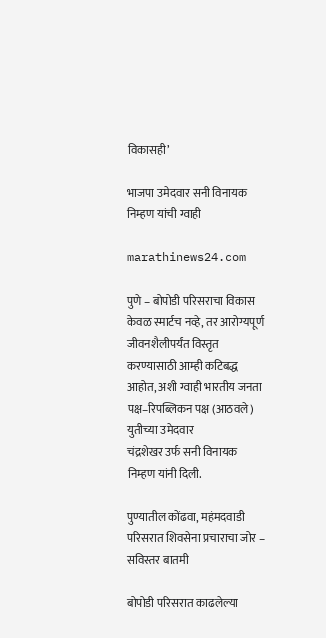विकासही’

भाजपा उमेदवार सनी विनायक निम्हण यांची ग्वाही

marathinews24.com

पुणे – बोपोडी परिसराचा विकास केवळ स्मार्टच नव्हे, तर आरोग्यपूर्ण जीवनशैलीपर्यंत विस्तृत करण्यासाठी आम्ही कटिबद्ध आहोत, अशी ग्वाही भारतीय जनता पक्ष–रिपब्लिकन पक्ष (आठवले) युतीच्या उमेदवार
चंद्रशेखर उर्फ सनी विनायक निम्हण यांनी दिली.

पुण्यातील कोंढवा, महंमदवाडी परिसरात शिवसेना प्रचाराचा जोर – सविस्तर बातमी

बोपोडी परिसरात काढलेल्या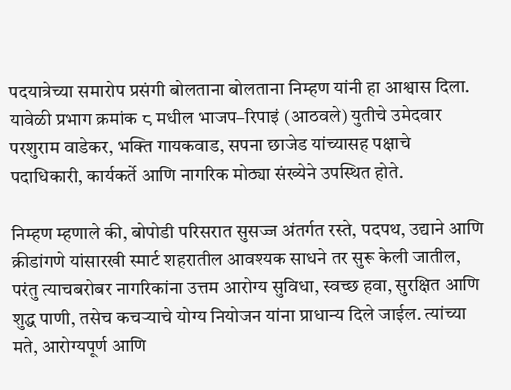पदयात्रेच्या समारोप प्रसंगी बोलताना बोलताना निम्हण यांनी हा आश्वास दिला. यावेळी प्रभाग क्रमांक ८ मधील भाजप–रिपाइं (आठवले) युतीचे उमेदवार परशुराम वाडेकर, भक्ति गायकवाड, सपना छाजेड यांच्यासह पक्षाचे पदाधिकारी, कार्यकर्ते आणि नागरिक मोठ्या संख्येने उपस्थित होते.

निम्हण म्हणाले की, बोपोडी परिसरात सुसज्ज अंतर्गत रस्ते, पदपथ, उद्याने आणि क्रीडांगणे यांसारखी स्मार्ट शहरातील आवश्यक साधने तर सुरू केली जातील, परंतु त्याचबरोबर नागरिकांना उत्तम आरोग्य सुविधा, स्वच्छ हवा, सुरक्षित आणि शुद्ध पाणी, तसेच कचऱ्याचे योग्य नियोजन यांना प्राधान्य दिले जाईल. त्यांच्या मते, आरोग्यपूर्ण आणि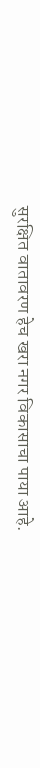सुरक्षित वातावरण हेच खरा नगर विकासाचा पाया आहे.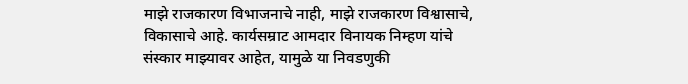माझे राजकारण विभाजनाचे नाही, माझे राजकारण विश्वासाचे, विकासाचे आहे. कार्यसम्राट आमदार विनायक निम्हण यांचे संस्कार माझ्यावर आहेत, यामुळे या निवडणुकी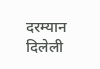दरम्यान दिलेली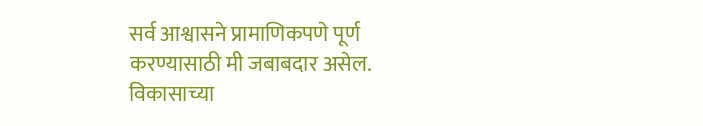सर्व आश्वासने प्रामाणिकपणे पूर्ण करण्यासाठी मी जबाबदार असेल. विकासाच्या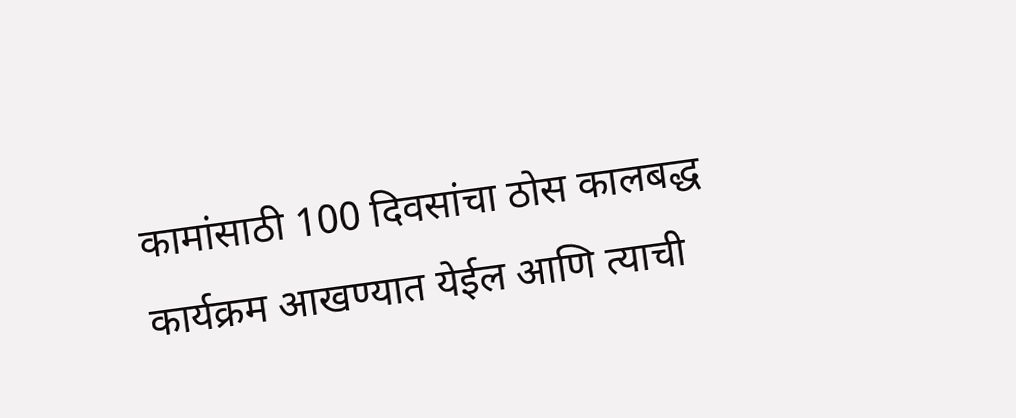कामांसाठी 100 दिवसांचा ठोस कालबद्ध कार्यक्रम आखण्यात येईल आणि त्याची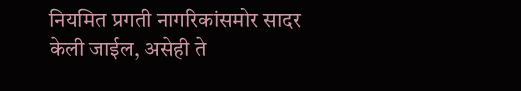नियमित प्रगती नागरिकांसमोर सादर केली जाईल, असेही ते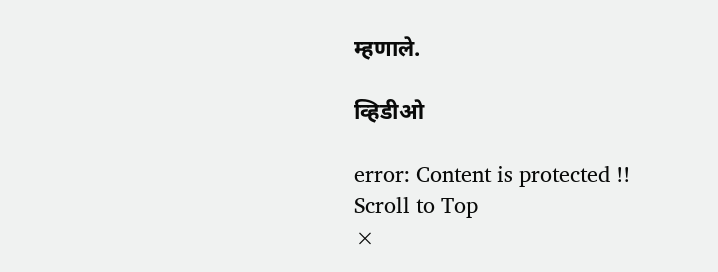म्हणाले.

व्हिडीओ

error: Content is protected !!
Scroll to Top
×